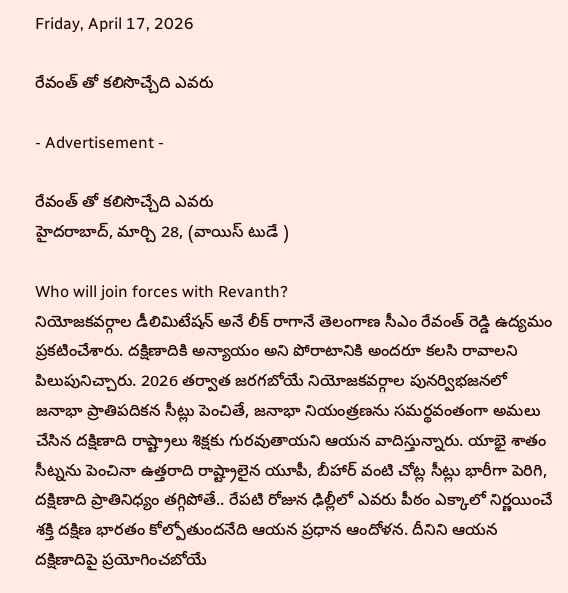Friday, April 17, 2026

రేవంత్ తో కలిసొచ్చేది ఎవరు

- Advertisement -

రేవంత్ తో కలిసొచ్చేది ఎవరు
హైదరాబాద్, మార్చి 28, (వాయిస్ టుడే )

Who will join forces with Revanth?
నియోజకవర్గాల డీలిమిటేషన్ అనే లీక్ రాగానే తెలంగాణ సీఎం రేవంత్ రెడ్డి ఉద్యమం ప్రకటించేశారు. దక్షిణాదికి అన్యాయం అని పోరాటానికి అందరూ కలసి రావాలని పిలుపునిచ్చారు. 2026 తర్వాత జరగబోయే నియోజకవర్గాల పునర్విభజనలో జనాభా ప్రాతిపదికన సీట్లు పెంచితే, జనాభా నియంత్రణను సమర్థవంతంగా అమలు చేసిన దక్షిణాది రాష్ట్రాలు శిక్షకు గురవుతాయని ఆయన వాదిస్తున్నారు. యాభై శాతం సీట్నను పెంచినా ఉత్తరాది రాష్ట్రాలైన యూపీ, బీహార్ వంటి చోట్ల సీట్లు భారీగా పెరిగి, దక్షిణాది ప్రాతినిధ్యం తగ్గిపోతే.. రేపటి రోజున ఢిల్లీలో ఎవరు పీఠం ఎక్కాలో నిర్ణయించే శక్తి దక్షిణ భారతం కోల్పోతుందనేది ఆయన ప్రధాన ఆందోళన. దీనిని ఆయన దక్షిణాదిపై ప్రయోగించబోయే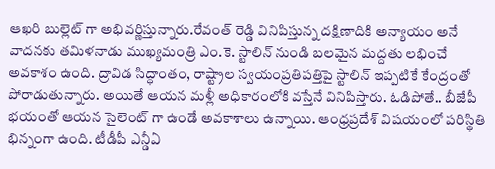ఆఖరి బుల్లెట్ గా అభివర్ణిస్తున్నారు.రేవంత్ రెడ్డి వినిపిస్తున్న దక్షిణాదికి అన్యాయం అనే వాదనకు తమిళనాడు ముఖ్యమంత్రి ఎం.కె. స్టాలిన్ నుండి బలమైన మద్దతు లభించే అవకాశం ఉంది. ద్రావిడ సిద్ధాంతం, రాష్ట్రాల స్వయంప్రతిపత్తిపై స్టాలిన్ ఇప్పటికే కేంద్రంతో పోరాడుతున్నారు. అయితే ఆయన మళ్లీ అధికారంలోకి వస్తేనే వినిపిస్తారు. ఓడిపోతే.. బీజేపీ భయంతో ఆయన సైలెంట్ గా ఉండే అవకాశాలు ఉన్నాయి. ఆంధ్రప్రదేశ్ విషయంలో పరిస్థితి భిన్నంగా ఉంది. టీడీపీ ఎన్డీఏ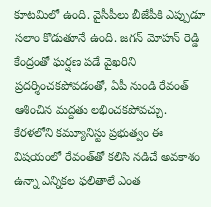కూటమిలో ఉంది. వైసీపీలు బీజేపీకి ఎప్పుడూ సలాం కొడుతూనే ఉంది. జగన్ మోహన్ రెడ్డి కేంద్రంతో ఘర్షణ పడే వైఖరిని ప్రదర్శించకపోవడంతో, ఏపీ నుండి రేవంత్ ఆశించిన మద్దతు లభించకపోవచ్చు. కేరళలోని కమ్యూనిస్టు ప్రభుత్వం ఈ విషయంలో రేవంత్‌తో కలిసి నడిచే అవకాశం ఉన్నా ఎన్నికల ఫలితాలే ఎంత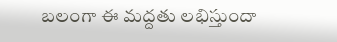బలంగా ఈ మద్దతు లభిస్తుందా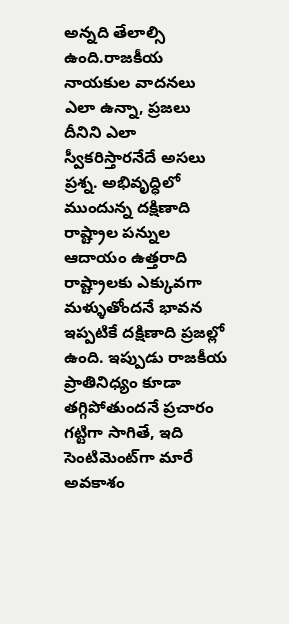అన్నది తేలాల్సి ఉంది.రాజకీయ నాయకుల వాదనలు ఎలా ఉన్నా, ప్రజలు దీనిని ఎలా స్వీకరిస్తారనేదే అసలు ప్రశ్న. అభివృద్ధిలో ముందున్న దక్షిణాది రాష్ట్రాల పన్నుల ఆదాయం ఉత్తరాది రాష్ట్రాలకు ఎక్కువగా మళ్ళుతోందనే భావన ఇప్పటికే దక్షిణాది ప్రజల్లో ఉంది. ఇప్పుడు రాజకీయ ప్రాతినిధ్యం కూడా తగ్గిపోతుందనే ప్రచారం గట్టిగా సాగితే, ఇది సెంటిమెంట్‌గా మారే అవకాశం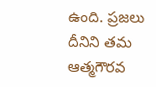ఉంది. ప్రజలు దీనిని తమ ఆత్మగౌరవ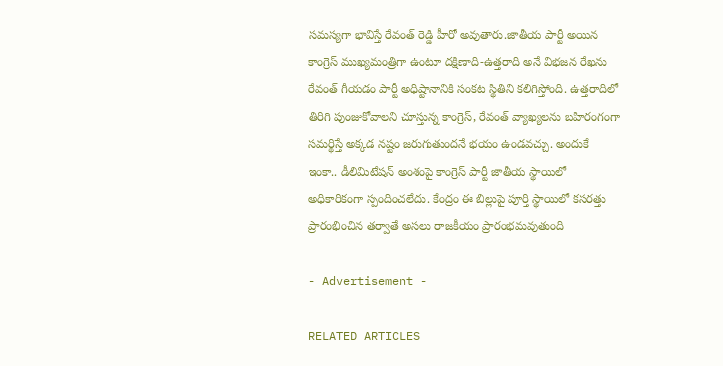సమస్యగా భావిస్తే రేవంత్ రెడ్డి హీరో అవుతారు.జాతీయ పార్టీ అయిన కాంగ్రెస్ ముఖ్యమంత్రిగా ఉంటూ దక్షిణాది-ఉత్తరాది అనే విభజన రేఖను రేవంత్ గీయడం పార్టీ అధిష్టానానికి సంకట స్థితిని కలిగిస్తోంది. ఉత్తరాదిలో తిరిగి పుంజుకోవాలని చూస్తున్న కాంగ్రెస్, రేవంత్ వ్యాఖ్యలను బహిరంగంగా సమర్థిస్తే అక్కడ నష్టం జరుగుతుందనే భయం ఉండవచ్చు. అందుకే ఇంకా.. డీలిమిటేషన్ అంశంపై కాంగ్రెస్ పార్టీ జాతీయ స్థాయిలో అధికారికంగా స్పందించలేదు. కేంద్రం ఈ బిల్లుపై పూర్తి స్థాయిలో కసరత్తు ప్రారంభించిన తర్వాతే అసలు రాజకీయం ప్రారంభమవుతుంది

- Advertisement -

RELATED ARTICLES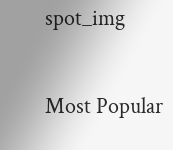spot_img

Most Popular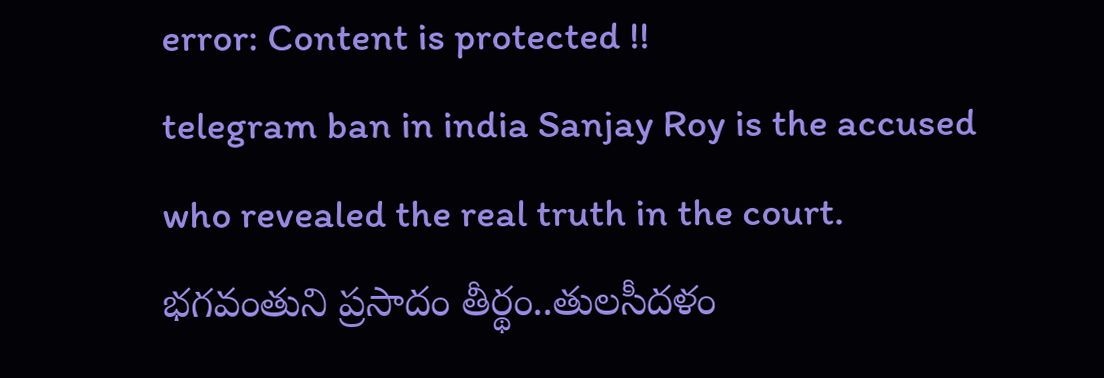error: Content is protected !!
telegram ban in india Sanjay Roy is the accused who revealed the real truth in the court. భగవంతుని ప్రసాదం తీర్థం..తులసీదళం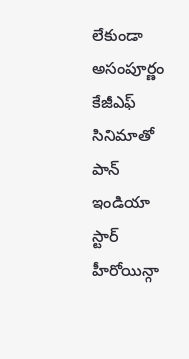లేకుండా అసంపూర్ణం కేజీఎఫ్ సినిమాతో పాన్ ఇండియా స్టార్ హీరోయిన్గా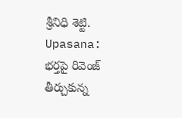శ్రీనిధి శెట్టి. Upasana: భర్తపై రివెంజ్ తీర్చుకున్న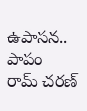ఉపాసన.. పాపం రామ్ చరణ్